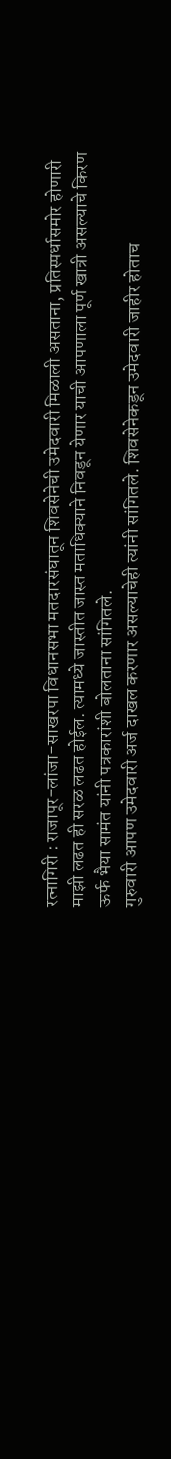रत्नागिरी : राजापूर-लांजा-साखरपा विधानसभा मतदारसंघातून शिवसेनेची उमेदवारी मिळाली असताना, प्रतिस्पर्धासमोर होणारी माझी लढत ही सरळ लढत होईल. त्यामध्ये जास्तीत जास्त मताधिक्याने निवडून येणार याची आपणाला पूर्ण खात्री असल्याचे किरण ऊर्फ भैया सामंत यांनी पत्रकारांशी बोलताना सांगितले.
गुरुवारी आपण उमेदवारी अर्ज दाखल करणार असल्याचेही त्यांनी सांगितले. शिवसेनेकडून उमेदवारी जाहीर होताच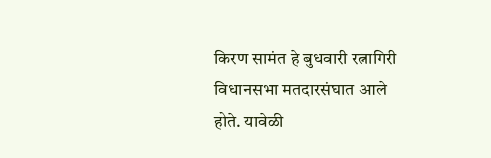किरण सामंत हे बुधवारी रत्नागिरी विधानसभा मतदारसंघात आले होते. यावेळी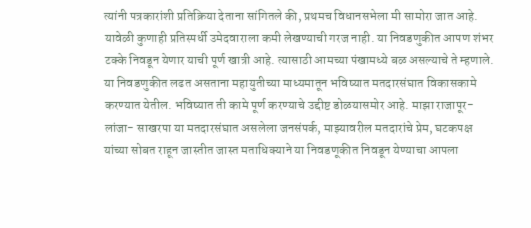त्यांनी पत्रकारांशी प्रतिक्रिया देताना सांगितले की, प्रथमच विधानसभेला मी सामोरा जात आहे. यावेळी कुणाही प्रतिस्पर्धी उमेदवाराला कमी लेखण्याची गरज नाही. या निवडणुकीत आपण शंभर टक्के निवडून येणार याची पूर्ण खात्री आहे. त्यासाठी आमच्या पंखामध्ये बळ असल्याचे ते म्हणाले. या निवडणुकीत लढत असताना महायुतीच्या माध्यमातून भविष्यात मतदारसंघात विकासकामे करण्यात येतील. भविष्यात ती कामे पूर्ण करण्याचे उद्दीष्ट डोळयासमोर आहे. माझा राजापूर-लांजा- साखरपा या मतदारसंघात असलेला जनसंपर्क, माझ्यावरील मतदारांचे प्रेम, घटकपक्ष यांच्या सोबत राहून जास्तीत जास्त मताधिक्याने या निवडणूकीत निवडून येण्याचा आपला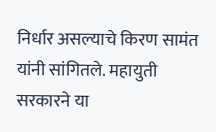निर्धार असल्याचे किरण सामंत यांनी सांगितले. महायुती सरकारने या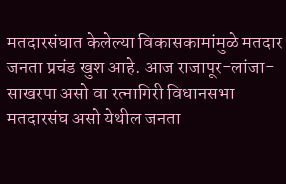मतदारसंघात केलेल्या विकासकामांमुळे मतदार जनता प्रचंड खुश आहे. आज राजापूर-लांजा-साखरपा असो वा रत्नागिरी विधानसभा मतदारसंघ असो येथील जनता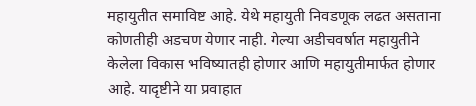महायुतीत समाविष्ट आहे. येथे महायुती निवडणूक लढत असताना कोणतीही अडचण येणार नाही. गेल्या अडीचवर्षात महायुतीने केलेला विकास भविष्यातही होणार आणि महायुतीमार्फत होणार आहे. यादृष्टीने या प्रवाहात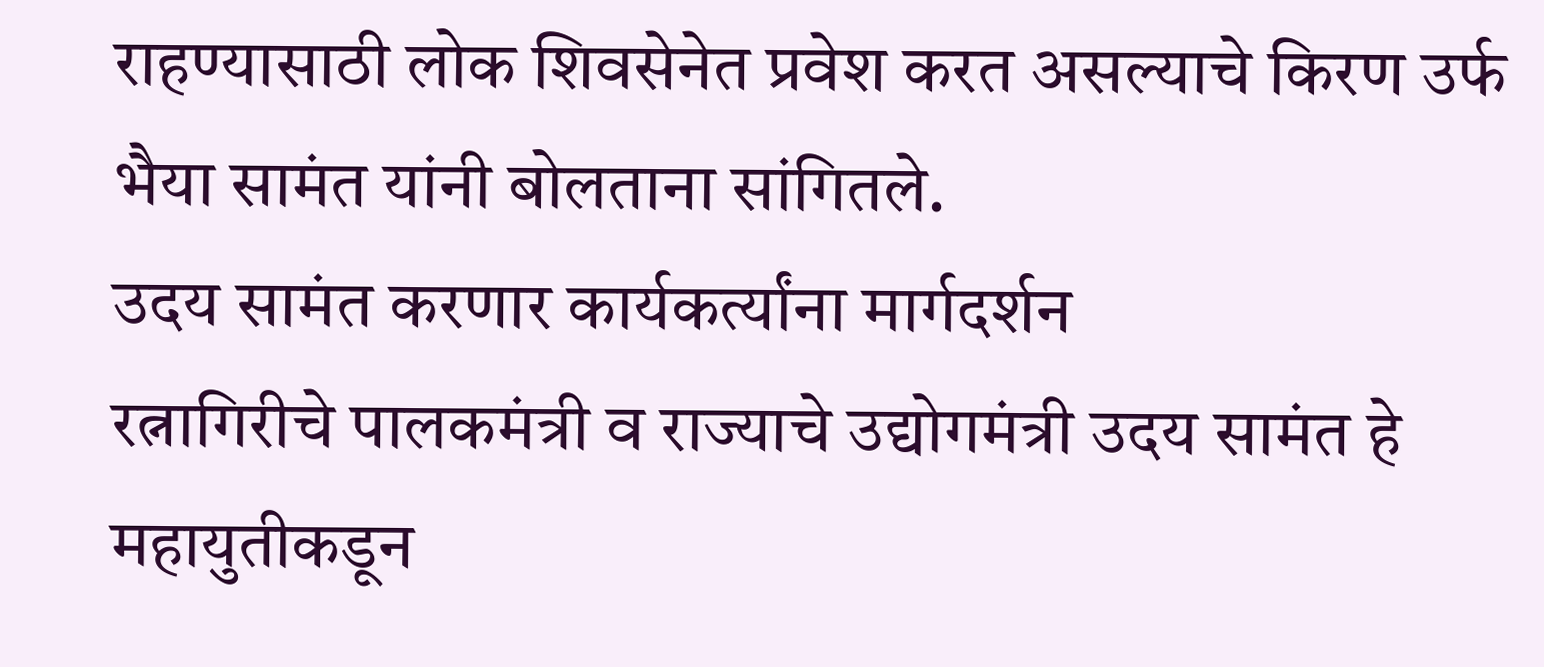राहण्यासाठी लोक शिवसेनेत प्रवेश करत असल्याचे किरण उर्फ भैया सामंत यांनी बोलताना सांगितले.
उदय सामंत करणार कार्यकर्त्यांना मार्गदर्शन
रत्नागिरीचे पालकमंत्री व राज्याचे उद्योगमंत्री उदय सामंत हे महायुतीकडून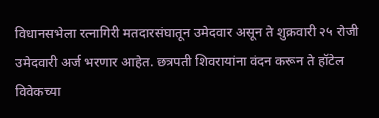विधानसभेला रत्नागिरी मतदारसंघातून उमेदवार असून ते शुक्रवारी २५ रोजी उमेदवारी अर्ज भरणार आहेत. छत्रपती शिवरायांना वंदन करून ते हॉटेल विवेकच्या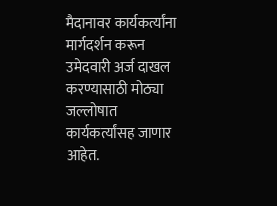मैदानावर कार्यकर्त्यांना मार्गदर्शन करून उमेदवारी अर्ज दाखल करण्यासाठी मोठ्या जल्लोषात कार्यकर्त्यांसह जाणार आहेत.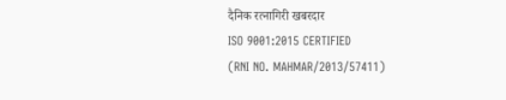दैनिक रत्नागिरी खबरदार
ISO 9001:2015 CERTIFIED
(RNI NO. MAHMAR/2013/57411)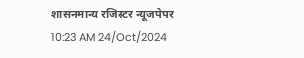शासनमान्य रजिस्टर न्यूजपेपर
10:23 AM 24/Oct/2024